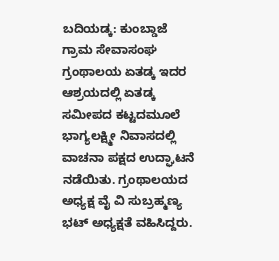ಬದಿಯಡ್ಕ: ಕುಂಬ್ಡಾಜೆ ಗ್ರಾಮ ಸೇವಾಸಂಘ ಗ್ರಂಥಾಲಯ ಏತಡ್ಕ ಇದರ ಆಶ್ರಯದಲ್ಲಿ ಏತಡ್ಕ ಸಮೀಪದ ಕಟ್ಟದಮೂಲೆ ಭಾಗ್ಯಲಕ್ಷ್ಮೀ ನಿವಾಸದಲ್ಲಿ ವಾಚನಾ ಪಕ್ಷದ ಉದ್ಘಾಟನೆ ನಡೆಯಿತು. ಗ್ರಂಥಾಲಯದ ಅಧ್ಯಕ್ಷ ವೈ ವಿ ಸುಬ್ರಹ್ಮಣ್ಯ ಭಟ್ ಅಧ್ಯಕ್ಷತೆ ವಹಿಸಿದ್ದರು.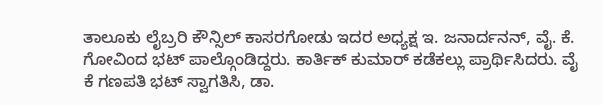ತಾಲೂಕು ಲೈಬ್ರರಿ ಕೌನ್ಸಿಲ್ ಕಾಸರಗೋಡು ಇದರ ಅಧ್ಯಕ್ಷ ಇ. ಜನಾರ್ದನನ್, ವೈ. ಕೆ. ಗೋವಿಂದ ಭಟ್ ಪಾಲ್ಗೊಂಡಿದ್ದರು. ಕಾರ್ತಿಕ್ ಕುಮಾರ್ ಕಡೆಕಲ್ಲು ಪ್ರಾರ್ಥಿಸಿದರು. ವೈ ಕೆ ಗಣಪತಿ ಭಟ್ ಸ್ವಾಗತಿಸಿ, ಡಾ.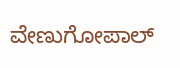ವೇಣುಗೋಪಾಲ್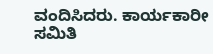ವಂದಿಸಿದರು. ಕಾರ್ಯಕಾರೀ ಸಮಿತಿ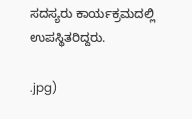ಸದಸ್ಯರು ಕಾರ್ಯಕ್ರಮದಲ್ಲಿ ಉಪಸ್ಥಿತರಿದ್ದರು.

.jpg)